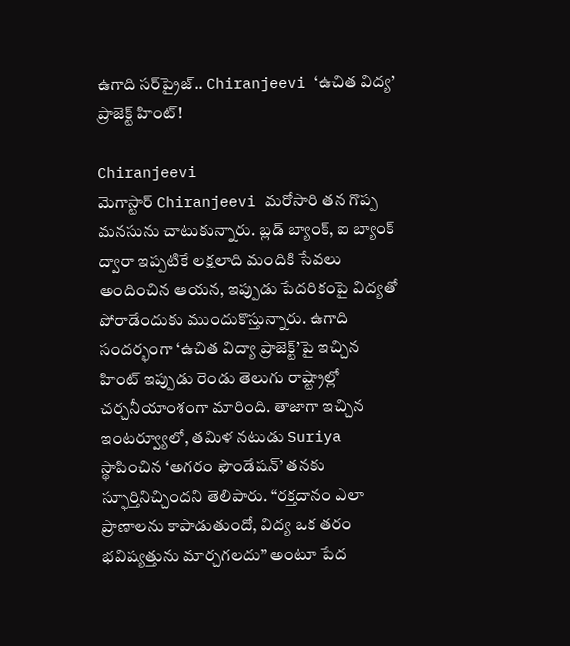ఉగాది సర్‌ప్రైజ్.. Chiranjeevi ‘ఉచిత విద్య’ ప్రాజెక్ట్ హింట్!

Chiranjeevi
మెగాస్టార్ Chiranjeevi మరోసారి తన గొప్ప మనసును చాటుకున్నారు. బ్లడ్ బ్యాంక్, ఐ బ్యాంక్ ద్వారా ఇప్పటికే లక్షలాది మందికి సేవలు అందించిన ఆయన, ఇప్పుడు పేదరికంపై విద్యతో పోరాడేందుకు ముందుకొస్తున్నారు. ఉగాది సందర్భంగా ‘ఉచిత విద్యా ప్రాజెక్ట్’పై ఇచ్చిన హింట్ ఇప్పుడు రెండు తెలుగు రాష్ట్రాల్లో చర్చనీయాంశంగా మారింది. తాజాగా ఇచ్చిన ఇంటర్వ్యూలో, తమిళ నటుడు Suriya స్థాపించిన ‘అగరం ఫౌండేషన్’ తనకు స్ఫూర్తినిచ్చిందని తెలిపారు. “రక్తదానం ఎలా ప్రాణాలను కాపాడుతుందో, విద్య ఒక తరం భవిష్యత్తును మార్చగలదు” అంటూ పేద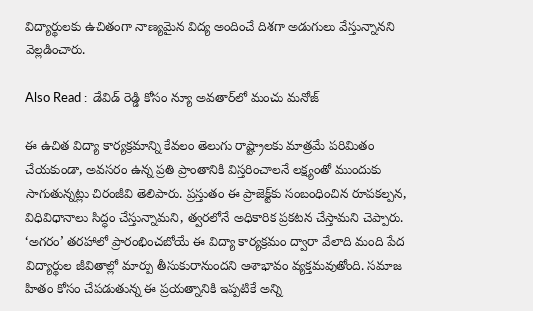విద్యార్థులకు ఉచితంగా నాణ్యమైన విద్య అందించే దిశగా అడుగులు వేస్తున్నానని వెల్లడించారు.

Also Read :  డేవిడ్ రెడ్డి కోసం న్యూ అవతార్‌లో మంచు మనోజ్

ఈ ఉచిత విద్యా కార్యక్రమాన్ని కేవలం తెలుగు రాష్ట్రాలకు మాత్రమే పరిమితం చేయకుండా, అవసరం ఉన్న ప్రతి ప్రాంతానికి విస్తరించాలనే లక్ష్యంతో ముందుకు సాగుతున్నట్లు చిరంజీవి తెలిపారు. ప్రస్తుతం ఈ ప్రాజెక్ట్‌కు సంబంధించిన రూపకల్పన, విధివిధానాలు సిద్ధం చేస్తున్నామని, త్వరలోనే అధికారిక ప్రకటన చేస్తామని చెప్పారు. ‘అగరం’ తరహాలో ప్రారంభించబోయే ఈ విద్యా కార్యక్రమం ద్వారా వేలాది మంది పేద విద్యార్థుల జీవితాల్లో మార్పు తీసుకురానుందని ఆశాభావం వ్యక్తమవుతోంది. సమాజ హితం కోసం చేపడుతున్న ఈ ప్రయత్నానికి ఇప్పటికే అన్ని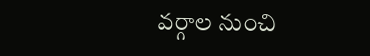వర్గాల నుంచి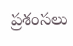ప్రశంసలు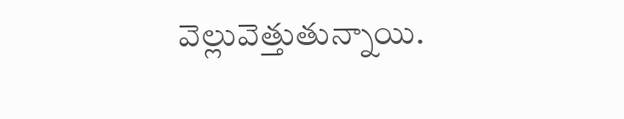వెల్లువెత్తుతున్నాయి.